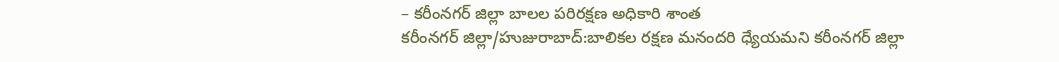– కరీంనగర్ జిల్లా బాలల పరిరక్షణ అధికారి శాంత
కరీంనగర్ జిల్లా/హుజురాబాద్:బాలికల రక్షణ మనందరి ధ్యేయమని కరీంనగర్ జిల్లా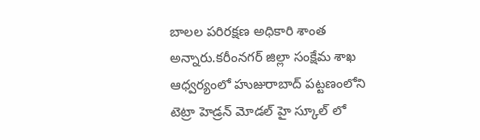బాలల పరిరక్షణ అధికారి శాంత అన్నారు.కరీంనగర్ జిల్లా సంక్షేమ శాఖ ఆధ్వర్యంలో హుజురాబాద్ పట్టణంలోని టెట్రా హెడ్రన్ మోడల్ హై స్కూల్ లో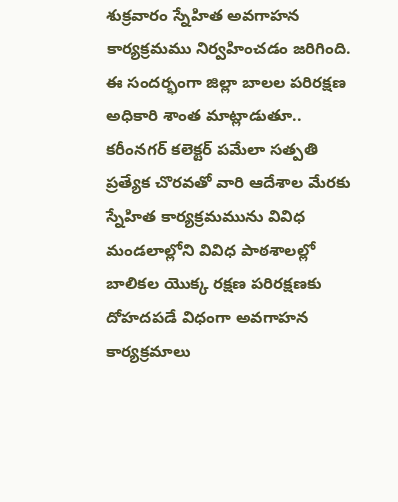శుక్రవారం స్నేహిత అవగాహన కార్యక్రమము నిర్వహించడం జరిగింది. ఈ సందర్భంగా జిల్లా బాలల పరిరక్షణ అధికారి శాంత మాట్లాడుతూ.. కరీంనగర్ కలెక్టర్ పమేలా సత్పతి ప్రత్యేక చొరవతో వారి ఆదేశాల మేరకు స్నేహిత కార్యక్రమమును వివిధ మండలాల్లోని వివిధ పాఠశాలల్లో బాలికల యొక్క రక్షణ పరిరక్షణకు దోహదపడే విధంగా అవగాహన కార్యక్రమాలు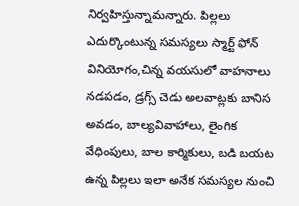నిర్వహిస్తున్నామన్నారు. పిల్లలు ఎదుర్కొంటున్న సమస్యలు స్మార్ట్ ఫోన్ వినియోగం,చిన్న వయసులో వాహనాలు నడపడం, డ్రగ్స్ చెడు అలవాట్లకు బానిస అవడం, బాల్యవివాహాలు, లైంగిక వేధింపులు, బాల కార్మికులు, బడి బయట ఉన్న పిల్లలు ఇలా అనేక సమస్యల నుంచి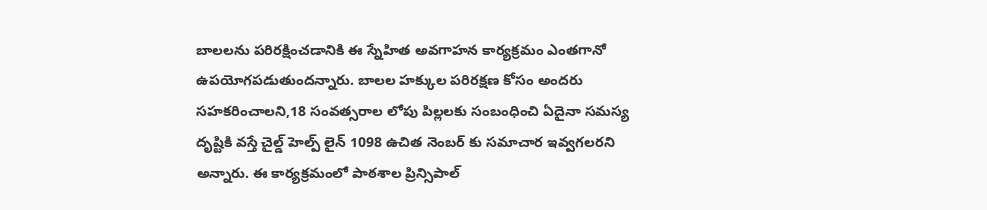బాలలను పరిరక్షించడానికి ఈ స్నేహిత అవగాహన కార్యక్రమం ఎంతగానో ఉపయోగపడుతుందన్నారు. బాలల హక్కుల పరిరక్షణ కోసం అందరు సహకరించాలని,18 సంవత్సరాల లోపు పిల్లలకు సంబంధించి ఏదైనా సమస్య దృష్టికి వస్తే చైల్డ్ హెల్ప్ లైన్ 1098 ఉచిత నెంబర్ కు సమాచార ఇవ్వగలరని అన్నారు. ఈ కార్యక్రమంలో పాఠశాల ప్రిన్సిపాల్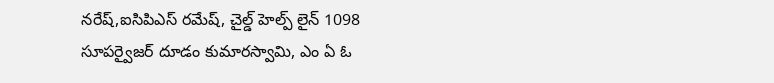నరేష్,ఐసిపిఎస్ రమేష్, చైల్డ్ హెల్ప్ లైన్ 1098 సూపర్వైజర్ దూడం కుమారస్వామి, ఎం ఏ ఓ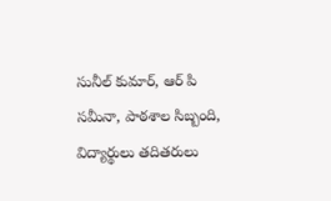సునీల్ కుమార్, ఆర్ పి సమీనా, పాఠశాల సిబ్బంది, విద్యార్థులు తదితరులు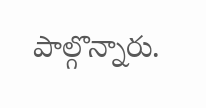పాల్గొన్నారు.